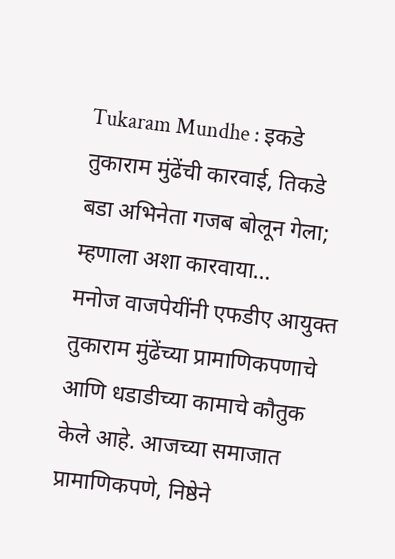Tukaram Mundhe : इकडे तुकाराम मुंढेंची कारवाई, तिकडे बडा अभिनेता गजब बोलून गेला; म्हणाला अशा कारवाया…
मनोज वाजपेयींनी एफडीए आयुक्त तुकाराम मुंढेंच्या प्रामाणिकपणाचे आणि धडाडीच्या कामाचे कौतुक केले आहे. आजच्या समाजात प्रामाणिकपणे, निष्ठेने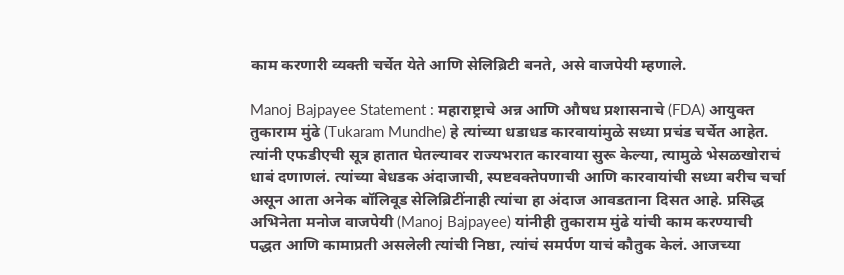काम करणारी व्यक्ती चर्चेत येते आणि सेलिब्रिटी बनते, असे वाजपेयी म्हणाले.

Manoj Bajpayee Statement : महाराष्ट्राचे अन्न आणि औषध प्रशासनाचे (FDA) आयुक्त तुकाराम मुंढे (Tukaram Mundhe) हे त्यांच्या धडाधड कारवायांमुळे सध्या प्रचंड चर्चेत आहेत. त्यांनी एफडीएची सूत्र हातात घेतल्यावर राज्यभरात कारवाया सुरू केल्या, त्यामुळे भेसळखोराचं धाबं दणाणलं. त्यांच्या बेधडक अंदाजाची, स्पष्टवक्तेपणाची आणि कारवायांची सध्या बरीच चर्चा असून आता अनेक बॉलिवूड सेलिब्रिटींनाही त्यांचा हा अंदाज आवडताना दिसत आहे. प्रसिद्ध अभिनेता मनोज वाजपेयी (Manoj Bajpayee) यांनीही तुकाराम मुंढे यांची काम करण्याची पद्धत आणि कामाप्रती असलेली त्यांची निष्ठा, त्यांचं समर्पण याचं कौतुक केलं. आजच्या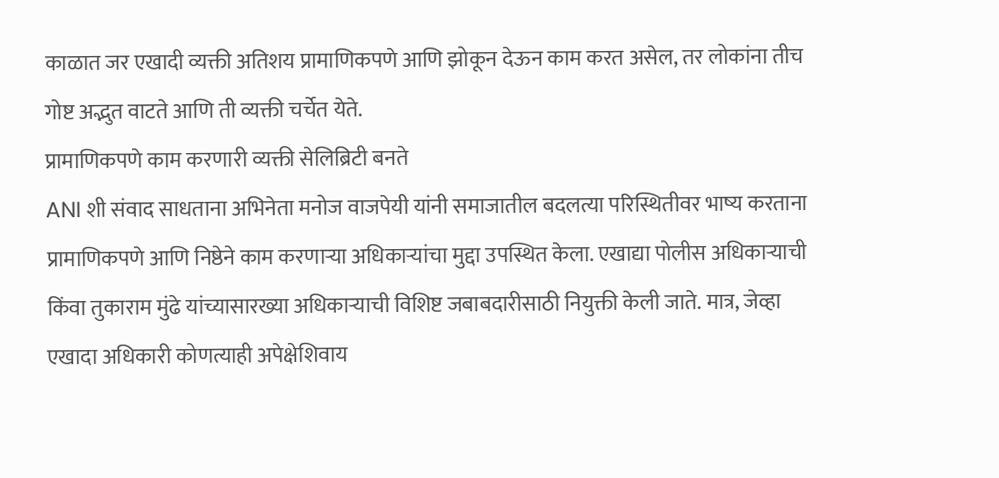काळात जर एखादी व्यक्ती अतिशय प्रामाणिकपणे आणि झोकून देऊन काम करत असेल, तर लोकांना तीच गोष्ट अद्भुत वाटते आणि ती व्यक्ती चर्चेत येते.
प्रामाणिकपणे काम करणारी व्यक्ती सेलिब्रिटी बनते
ANI शी संवाद साधताना अभिनेता मनोज वाजपेयी यांनी समाजातील बदलत्या परिस्थितीवर भाष्य करताना प्रामाणिकपणे आणि निष्ठेने काम करणाऱ्या अधिकाऱ्यांचा मुद्दा उपस्थित केला. एखाद्या पोलीस अधिकाऱ्याची किंवा तुकाराम मुंढे यांच्यासारख्या अधिकाऱ्याची विशिष्ट जबाबदारीसाठी नियुक्ती केली जाते. मात्र, जेव्हा एखादा अधिकारी कोणत्याही अपेक्षेशिवाय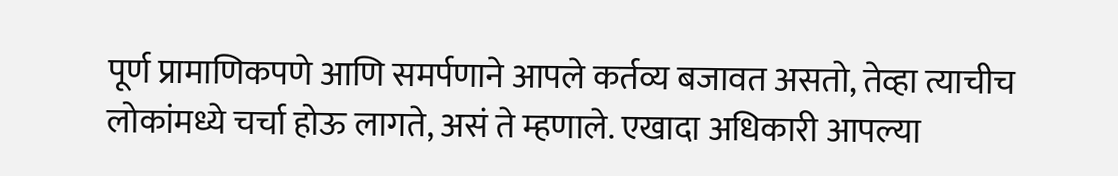पूर्ण प्रामाणिकपणे आणि समर्पणाने आपले कर्तव्य बजावत असतो, तेव्हा त्याचीच लोकांमध्ये चर्चा होऊ लागते, असं ते म्हणाले. एखादा अधिकारी आपल्या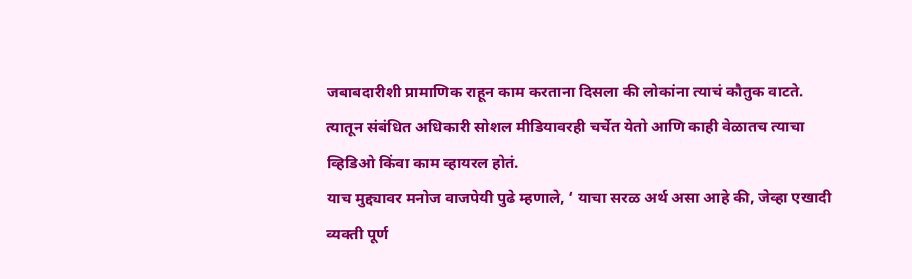जबाबदारीशी प्रामाणिक राहून काम करताना दिसला की लोकांना त्याचं कौतुक वाटते. त्यातून संबंधित अधिकारी सोशल मीडियावरही चर्चेत येतो आणि काही वेळातच त्याचा व्हिडिओ किंवा काम व्हायरल होतं.
याच मुद्द्यावर मनोज वाजपेयी पुढे म्हणाले, ‘ याचा सरळ अर्थ असा आहे की, जेव्हा एखादी व्यक्ती पूर्ण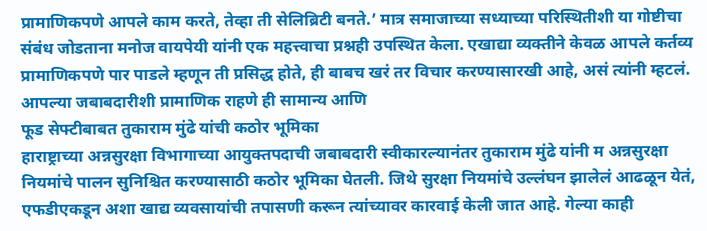प्रामाणिकपणे आपले काम करते, तेव्हा ती सेलिब्रिटी बनते.’ मात्र समाजाच्या सध्याच्या परिस्थितीशी या गोष्टीचा संबंध जोडताना मनोज वायपेयी यांनी एक महत्त्वाचा प्रश्नही उपस्थित केला. एखाद्या व्यक्तीने केवळ आपले कर्तव्य प्रामाणिकपणे पार पाडले म्हणून ती प्रसिद्ध होते, ही बाबच खरं तर विचार करण्यासारखी आहे, असं त्यांनी म्हटलं. आपल्या जबाबदारीशी प्रामाणिक राहणे ही सामान्य आणि
फूड सेफ्टीबाबत तुकाराम मुंढे यांची कठोर भूमिका
हाराष्ट्राच्या अन्नसुरक्षा विभागाच्या आयुक्तपदाची जबाबदारी स्वीकारल्यानंतर तुकाराम मुंढे यांनी म अन्नसुरक्षा नियमांचे पालन सुनिश्चित करण्यासाठी कठोर भूमिका घेतली. जिथे सुरक्षा नियमांचे उल्लंघन झालेलं आढळून येतं, एफडीएकडून अशा खाद्य व्यवसायांची तपासणी करून त्यांच्यावर कारवाई केली जात आहे. गेल्या काही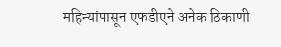महिन्यांपासून एफडीएने अनेक ठिकाणी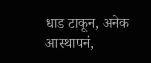धाड टाकून, अनेक आस्थापनं,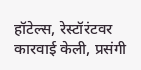हॉटेल्स, रेस्टॉरंटवर कारवाई केली, प्रसंगी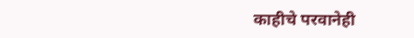काहीचे परवानेही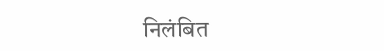निलंबित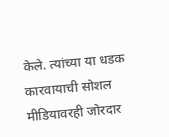केले. त्यांच्या या धडक कारवायाची सोशल मीडियावरही जोरदार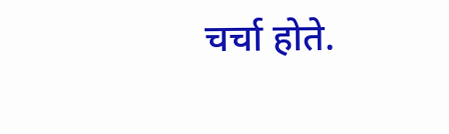चर्चा होते.